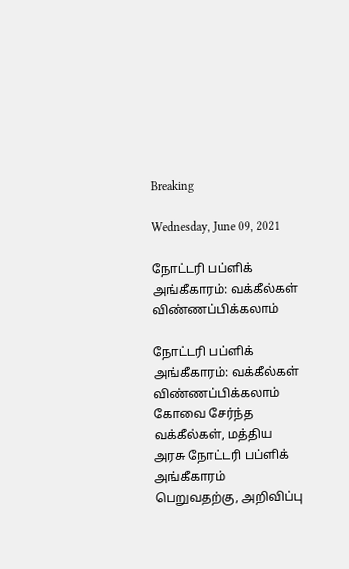Breaking

Wednesday, June 09, 2021

நோட்டரி பப்ளிக் அங்கீகாரம்: வக்கீல்கள் விண்ணப்பிக்கலாம்

நோட்டரி பப்ளிக் அங்கீகாரம்: வக்கீல்கள் விண்ணப்பிக்கலாம்
கோவை சேர்ந்த வக்கீல்கள், மத்திய அரசு நோட்டரி பப்ளிக் அங்கீகாரம் பெறுவதற்கு, அறிவிப்பு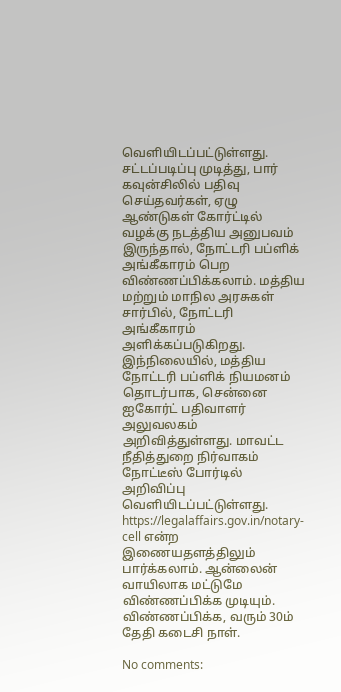வெளியிடப்பட்டுள்ளது.
சட்டப்படிப்பு முடித்து, பார் கவுன்சிலில் பதிவு செய்தவர்கள், ஏழு ஆண்டுகள் கோர்ட்டில் வழக்கு நடத்திய அனுபவம் இருந்தால், நோட்டரி பப்ளிக் அங்கீகாரம் பெற விண்ணப்பிக்கலாம். மத்திய மற்றும் மாநில அரசுகள் சார்பில், நோட்டரி அங்கீகாரம் அளிக்கப்படுகிறது.
இந்நிலையில், மத்திய நோட்டரி பப்ளிக் நியமனம் தொடர்பாக, சென்னை ஐகோர்ட் பதிவாளர் அலுவலகம் அறிவித்துள்ளது. மாவட்ட நீதித்துறை நிர்வாகம் நோட்டீஸ் போர்டில் அறிவிப்பு வெளியிடப்பட்டுள்ளது. https://legalaffairs.gov.in/notary-cell என்ற இணையதளத்திலும் பார்க்கலாம். ஆன்லைன் வாயிலாக மட்டுமே விண்ணப்பிக்க முடியும். விண்ணப்பிக்க, வரும் 30ம் தேதி கடைசி நாள்.

No comments: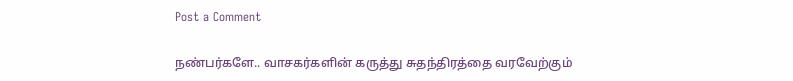Post a Comment

நண்பர்களே.. வாசகர்களின் கருத்து சுதந்திரத்தை வரவேற்கும்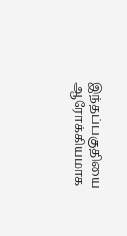இந்தப்பகுதியை ஆரோக்கியமாக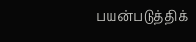பயன்படுத்திக்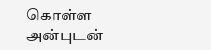கொள்ள அன்புடன்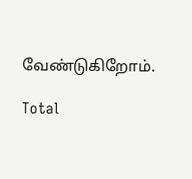வேண்டுகிறோம்.

Total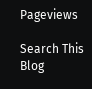Pageviews

Search This Blog